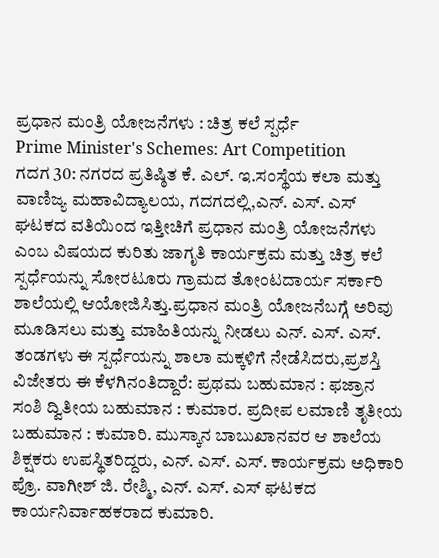ಪ್ರಧಾನ ಮಂತ್ರಿ ಯೋಜನೆಗಳು : ಚಿತ್ರ ಕಲೆ ಸ್ಪರ್ಧೆ
Prime Minister's Schemes: Art Competition
ಗದಗ 30: ನಗರದ ಪ್ರತಿಷ್ಠಿತ ಕೆ. ಎಲ್. ಇ.ಸಂಸ್ಥೆಯ ಕಲಾ ಮತ್ತು ವಾಣಿಜ್ಯ ಮಹಾವಿದ್ಯಾಲಯ, ಗದಗದಲ್ಲಿ,ಎನ್. ಎಸ್. ಎಸ್ ಘಟಕದ ವತಿಯಿಂದ ಇತ್ತೀಚಿಗೆ ಪ್ರಧಾನ ಮಂತ್ರಿ ಯೋಜನೆಗಳು ಎಂಬ ವಿಷಯದ ಕುರಿತು ಜಾಗೃತಿ ಕಾರ್ಯಕ್ರಮ ಮತ್ತು ಚಿತ್ರ ಕಲೆ ಸ್ಪರ್ಧೆಯನ್ನು ಸೋರಟೂರು ಗ್ರಾಮದ ತೋಂಟದಾರ್ಯ ಸರ್ಕಾರಿ ಶಾಲೆಯಲ್ಲಿ ಆಯೋಜಿಸಿತ್ತು.ಪ್ರಧಾನ ಮಂತ್ರಿ ಯೋಜನೆಬಗ್ಗೆ ಅರಿವು ಮೂಡಿಸಲು ಮತ್ತು ಮಾಹಿತಿಯನ್ನು ನೀಡಲು ಎನ್. ಎಸ್. ಎಸ್. ತಂಡಗಳು ಈ ಸ್ಪರ್ಧೆಯನ್ನು ಶಾಲಾ ಮಕ್ಕಳಿಗೆ ನೇಡೆಸಿದರು,ಪ್ರಶಸ್ತಿ ವಿಜೇತರು ಈ ಕೆಳಗಿನಂತಿದ್ದಾರೆ: ಪ್ರಥಮ ಬಹುಮಾನ : ಫಜ್ರಾನ ಸಂಶಿ ದ್ವಿತೀಯ ಬಹುಮಾನ : ಕುಮಾರ. ಪ್ರದೀಪ ಲಮಾಣಿ ತೃತೀಯ ಬಹುಮಾನ : ಕುಮಾರಿ. ಮುಸ್ಕಾನ ಬಾಬುಖಾನವರ ಆ ಶಾಲೆಯ ಶಿಕ್ಷಕರು ಉಪಸ್ಥಿತರಿದ್ದರು, ಎನ್. ಎಸ್. ಎಸ್. ಕಾರ್ಯಕ್ರಮ ಅಧಿಕಾರಿ ಪ್ರೊ. ವಾಗೀಶ್ ಜಿ. ರೇಶ್ಮಿ, ಎನ್. ಎಸ್. ಎಸ್ ಘಟಕದ ಕಾರ್ಯನಿರ್ವಾಹಕರಾದ ಕುಮಾರಿ.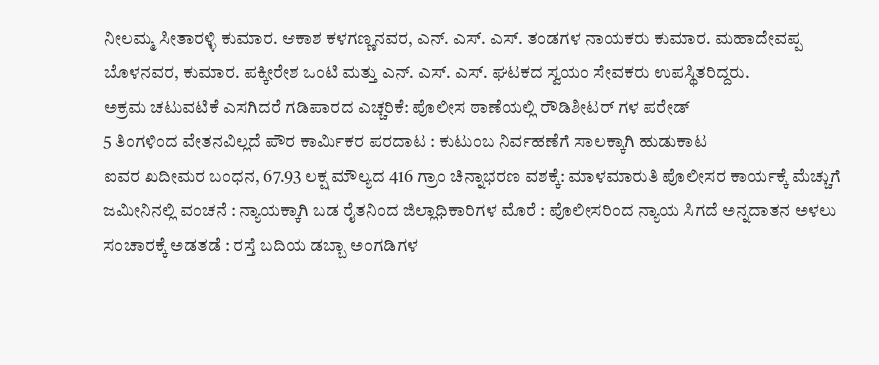ನೀಲಮ್ಮ ಸೀತಾರಳ್ಳಿ ಕುಮಾರ. ಆಕಾಶ ಕಳಗಣ್ಣನವರ, ಎನ್. ಎಸ್. ಎಸ್. ತಂಡಗಳ ನಾಯಕರು ಕುಮಾರ. ಮಹಾದೇವಪ್ಪ ಬೊಳನವರ, ಕುಮಾರ. ಪಕ್ಕೀರೇಶ ಒಂಟಿ ಮತ್ತು ಎನ್. ಎಸ್. ಎಸ್. ಘಟಕದ ಸ್ವಯಂ ಸೇವಕರು ಉಪಸ್ಥಿತರಿದ್ದರು.
ಅಕ್ರಮ ಚಟುವಟಿಕೆ ಎಸಗಿದರೆ ಗಡಿಪಾರದ ಎಚ್ಚರಿಕೆ: ಪೊಲೀಸ ಠಾಣೆಯಲ್ಲಿ ರೌಡಿಶೀಟರ್ ಗಳ ಪರೇಡ್
5 ತಿಂಗಳಿಂದ ವೇತನವಿಲ್ಲದೆ ಪೌರ ಕಾರ್ಮಿಕರ ಪರದಾಟ : ಕುಟುಂಬ ನಿರ್ವಹಣೆಗೆ ಸಾಲಕ್ಕಾಗಿ ಹುಡುಕಾಟ
ಐವರ ಖದೀಮರ ಬಂಧನ, 67.93 ಲಕ್ಷ ಮೌಲ್ಯದ 416 ಗ್ರಾಂ ಚಿನ್ನಾಭರಣ ವಶಕ್ಕೆ: ಮಾಳಮಾರುತಿ ಪೊಲೀಸರ ಕಾರ್ಯಕ್ಕೆ ಮೆಚ್ಚುಗೆ
ಜಮೀನಿನಲ್ಲಿ ವಂಚನೆ : ನ್ಯಾಯಕ್ಕಾಗಿ ಬಡ ರೈತನಿಂದ ಜಿಲ್ಲಾಧಿಕಾರಿಗಳ ಮೊರೆ : ಪೊಲೀಸರಿಂದ ನ್ಯಾಯ ಸಿಗದೆ ಅನ್ನದಾತನ ಅಳಲು
ಸಂಚಾರಕ್ಕೆ ಅಡತಡೆ : ರಸ್ತೆ ಬದಿಯ ಡಬ್ಬಾ ಅಂಗಡಿಗಳ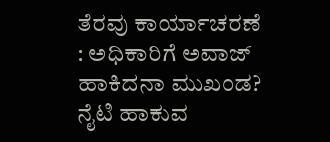ತೆರವು ಕಾರ್ಯಾಚರಣೆ : ಅಧಿಕಾರಿಗೆ ಅವಾಜ್ ಹಾಕಿದನಾ ಮುಖಂಡ?
ನೈಟಿ ಹಾಕುವ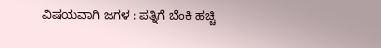ವಿಷಯವಾಗಿ ಜಗಳ : ಪತ್ನಿಗೆ ಬೆಂಕಿ ಹಚ್ಚಿ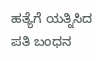ಹತ್ಯೆಗೆ ಯತ್ನಿಸಿದ ಪತಿ ಬಂಧನ